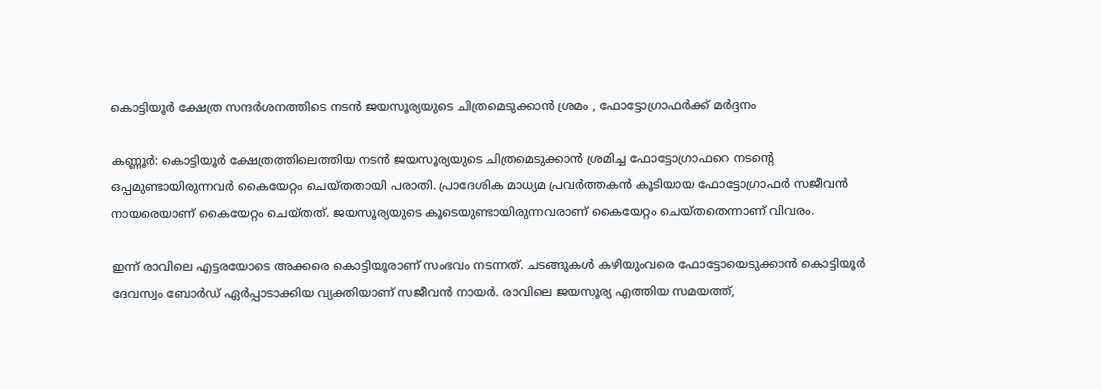കൊട്ടിയൂര്‍ ക്ഷേത്ര സന്ദർശനത്തിടെ നടൻ ജയസൂര്യയുടെ ചിത്രമെടുക്കാന്‍ ശ്രമം , ഫോട്ടോഗ്രാഫർക്ക് മർദ്ദനം

കണ്ണൂര്‍: കൊട്ടിയൂര്‍ ക്ഷേത്രത്തിലെത്തിയ നടന്‍ ജയസൂര്യയുടെ ചിത്രമെടുക്കാന്‍ ശ്രമിച്ച ഫോട്ടോഗ്രാഫറെ നടന്റെ ഒപ്പമുണ്ടായിരുന്നവര്‍ കൈയേറ്റം ചെയ്തതായി പരാതി. പ്രാദേശിക മാധ്യമ പ്രവര്‍ത്തകന്‍ കൂടിയായ ഫോട്ടോഗ്രാഫര്‍ സജീവന്‍ നായരെയാണ് കൈയേറ്റം ചെയ്തത്. ജയസൂര്യയുടെ കൂടെയുണ്ടായിരുന്നവരാണ് കൈയേറ്റം ചെയ്തതെന്നാണ് വിവരം.

ഇന്ന് രാവിലെ എട്ടരയോടെ അക്കരെ കൊട്ടിയൂരാണ് സംഭവം നടന്നത്. ചടങ്ങുകള്‍ കഴിയുംവരെ ഫോട്ടോയെടുക്കാന്‍ കൊട്ടിയൂര്‍ ദേവസ്വം ബോര്‍ഡ് ഏര്‍പ്പാടാക്കിയ വ്യക്തിയാണ് സജീവന്‍ നായര്‍. രാവിലെ ജയസൂര്യ എത്തിയ സമയത്ത്,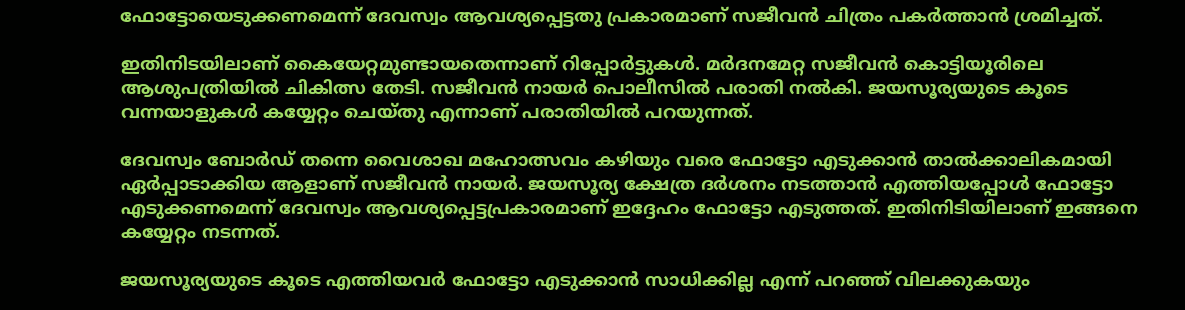ഫോട്ടോയെടുക്കണമെന്ന് ദേവസ്വം ആവശ്യപ്പെട്ടതു പ്രകാരമാണ് സജീവന്‍ ചിത്രം പകര്‍ത്താന്‍ ശ്രമിച്ചത്.

ഇതിനിടയിലാണ് കൈയേറ്റമുണ്ടായതെന്നാണ് റിപ്പോര്‍ട്ടുകള്‍. മര്‍ദനമേറ്റ സജീവന്‍ കൊട്ടിയൂരിലെ ആശുപത്രിയില്‍ ചികിത്സ തേടി. സജീവന്‍ നായര്‍ പൊലീസില്‍ പരാതി നല്‍കി. ജയസൂര്യയുടെ കൂടെ വന്നയാളുകള്‍ കയ്യേറ്റം ചെയ്തു എന്നാണ് പരാതിയില്‍ പറയുന്നത്.

ദേവസ്വം ബോര്‍ഡ് തന്നെ വൈശാഖ മഹോത്സവം കഴിയും വരെ ഫോട്ടോ എടുക്കാന്‍ താല്‍ക്കാലികമായി ഏര്‍പ്പാടാക്കിയ ആളാണ് സജീവന്‍ നായര്‍. ജയസൂര്യ ക്ഷേത്ര ദര്‍ശനം നടത്താന്‍ എത്തിയപ്പോള്‍ ഫോട്ടോ എടുക്കണമെന്ന് ദേവസ്വം ആവശ്യപ്പെട്ടപ്രകാരമാണ് ഇദ്ദേഹം ഫോട്ടോ എടുത്തത്. ഇതിനിടിയിലാണ് ഇങ്ങനെ കയ്യേറ്റം നടന്നത്.

ജയസൂര്യയുടെ കൂടെ എത്തിയവര്‍ ഫോട്ടോ എടുക്കാന്‍ സാധിക്കില്ല എന്ന് പറഞ്ഞ് വിലക്കുകയും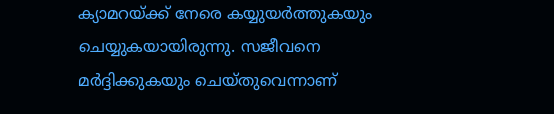ക്യാമറയ്ക്ക് നേരെ കയ്യുയര്‍ത്തുകയും ചെയ്യുകയായിരുന്നു. സജീവനെ മര്‍ദ്ദിക്കുകയും ചെയ്തുവെന്നാണ്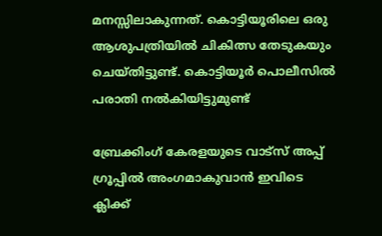മനസ്സിലാകുന്നത്. കൊട്ടിയൂരിലെ ഒരു ആശുപത്രിയില്‍ ചികിത്സ തേടുകയും ചെയ്തിട്ടുണ്ട്. കൊട്ടിയൂര്‍ പൊലീസില്‍ പരാതി നല്‍കിയിട്ടുമുണ്ട്

ബ്രേക്കിംഗ് കേരളയുടെ വാട്സ് അപ്പ് ഗ്രൂപ്പിൽ അംഗമാകുവാൻ ഇവിടെ ക്ലിക്ക്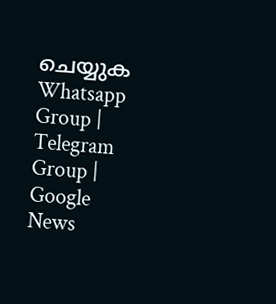ചെയ്യുക Whatsapp Group | Telegram Group | Google News